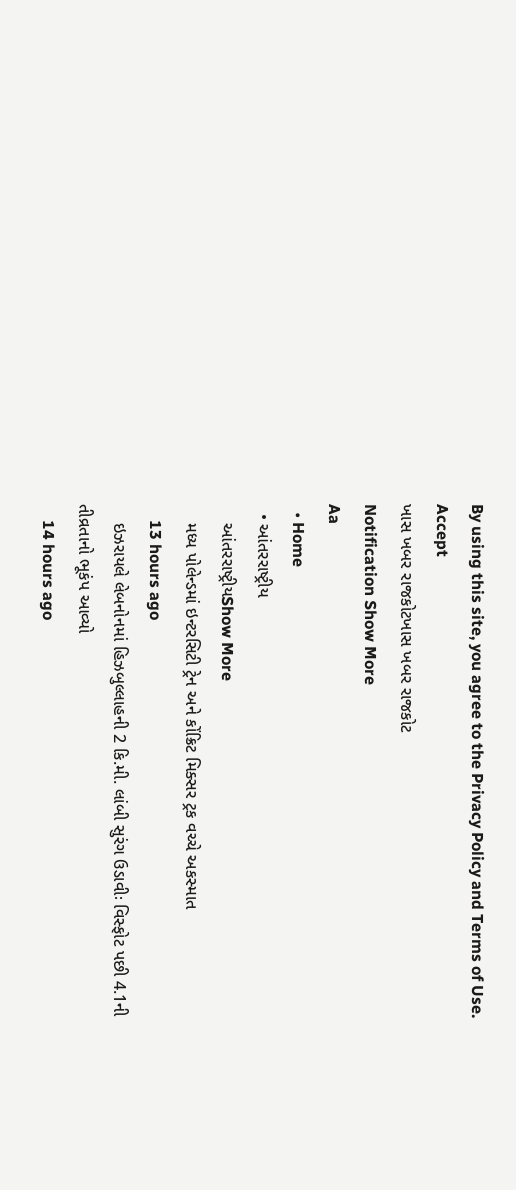By using this site, you agree to the Privacy Policy and Terms of Use.
Accept
ખાસ ખબર રાજકોટખાસ ખબર રાજકોટ
Notification Show More
Aa
  • Home
  • આંતરરાષ્ટ્રીય
    આંતરરાષ્ટ્રીયShow More
    મધ્ય પોલેન્ડમાં ઇન્ટરસિટી ટ્રેન અને કોંક્રિટ મિક્સર ટ્રક વચ્ચે અકસ્માત
    13 hours ago
    ઇઝરાયલે લેબનોનમાં હિઝબુલ્લાહની 2 કિ.મી. લાંબી સુરંગ ઉડાવીઃ વિસ્ફોટ પછી 4.1ની તીવ્રતાનો ભૂકંપ આવ્યો
    14 hours ago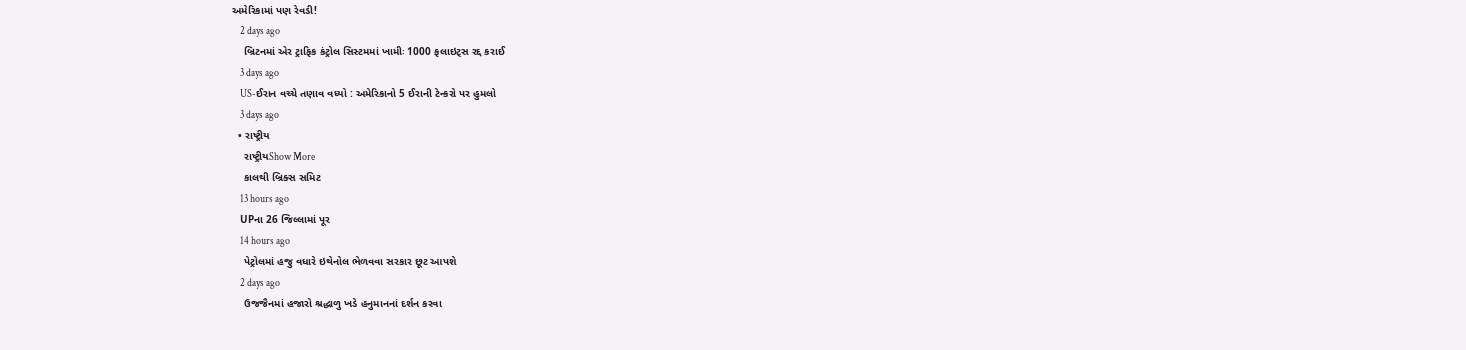અમેરિકામાં પણ રેવડી!
    2 days ago
    બ્રિટનમાં એર ટ્રાફિક કંટ્રોલ સિસ્ટમમાં ખામીઃ 1000 ફલાઇટ્સ રદ્દ કરાઈ
    3 days ago
    US-ઈરાન વચ્ચે તણાવ વધ્યો : અમેરિકાનો 5 ઈરાની ટેન્કરો પર હુમલો
    3 days ago
  • રાષ્ટ્રીય
    રાષ્ટ્રીયShow More
    કાલથી બ્રિક્સ સમિટ
    13 hours ago
    UPના 26 જિલ્લામાં પૂર
    14 hours ago
    પેટ્રોલમાં હજુ વધારે ઇથેનોલ ભેળવવા સરકાર છૂટ આપશે
    2 days ago
    ઉજજૈનમાં હજારો શ્રદ્ધાળુ ખડે હનુમાનનાં દર્શન કરવા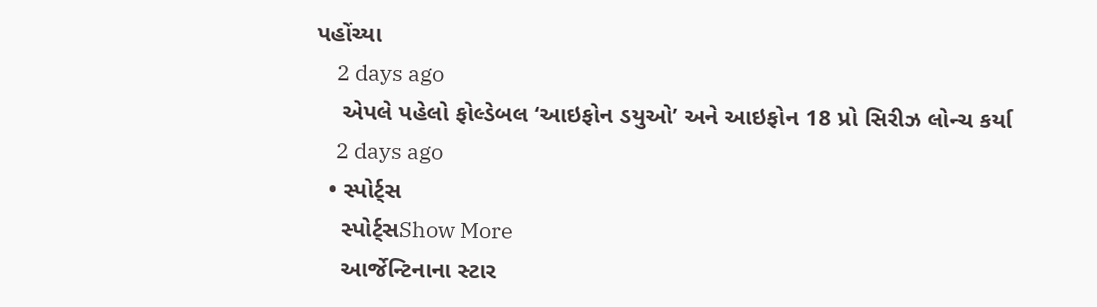પહોંચ્યા
    2 days ago
    એપલે પહેલો ફોલ્ડેબલ ‘આઇફોન ડયુઓ’ અને આઇફોન 18 પ્રો સિરીઝ લોન્ચ કર્યા
    2 days ago
  • સ્પોર્ટ્સ
    સ્પોર્ટ્સShow More
    આર્જેન્ટિનાના સ્ટાર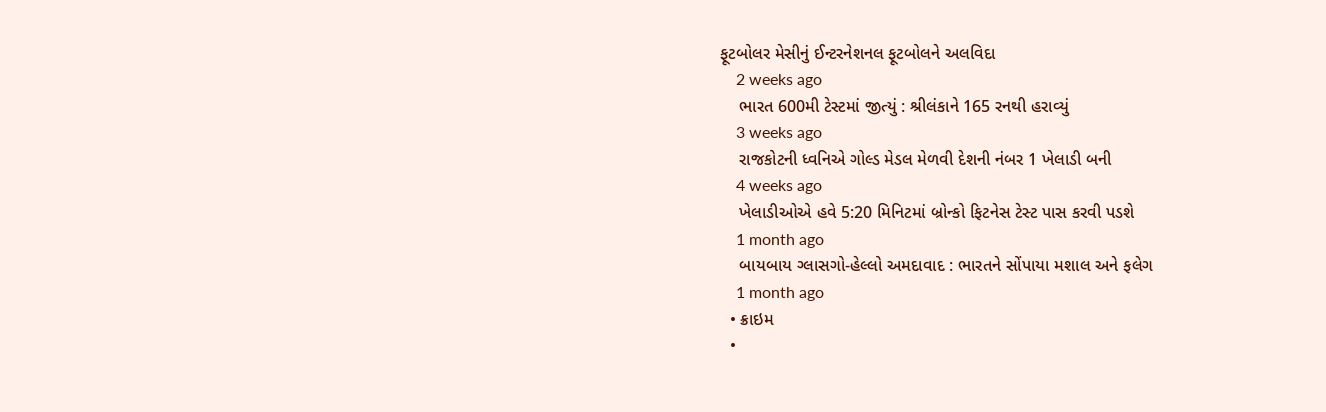ફૂટબોલર મેસીનું ઈન્ટરનેશનલ ફૂટબોલને અલવિદા
    2 weeks ago
    ભારત 600મી ટેસ્ટમાં જીત્યું : શ્રીલંકાને 165 રનથી હરાવ્યું
    3 weeks ago
    રાજકોટની ધ્વનિએ ગોલ્ડ મેડલ મેળવી દેશની નંબર 1 ખેલાડી બની
    4 weeks ago
    ખેલાડીઓએ હવે 5:20 મિનિટમાં બ્રોન્કો ફિટનેસ ટેસ્ટ પાસ કરવી પડશે
    1 month ago
    બાયબાય ગ્લાસગો-હેલ્લો અમદાવાદ : ભારતને સોંપાયા મશાલ અને ફલેગ
    1 month ago
  • ક્રાઇમ
  •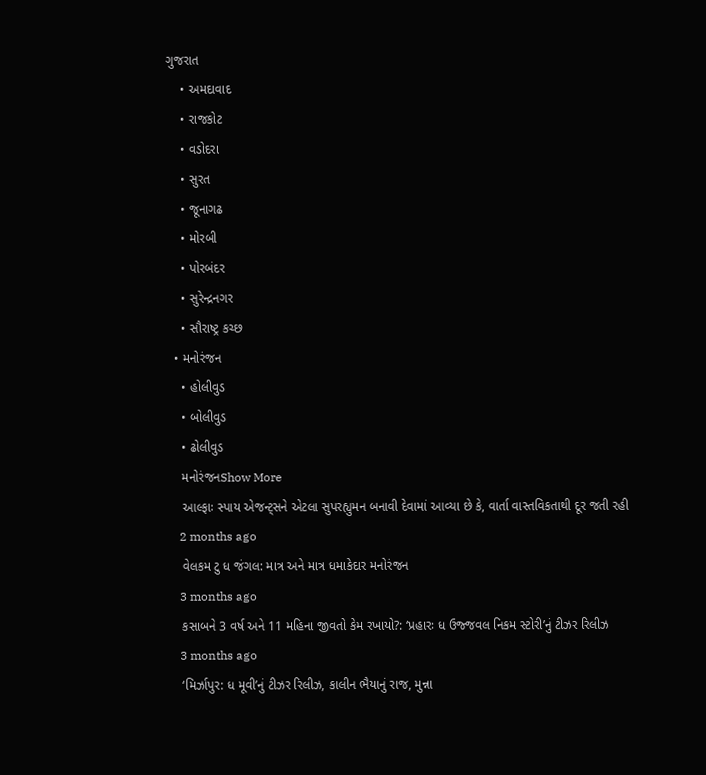ગુજરાત
    • અમદાવાદ
    • રાજકોટ
    • વડોદરા
    • સુરત
    • જૂનાગઢ
    • મોરબી
    • પોરબંદર
    • સુરેન્દ્રનગર
    • સૌરાષ્ટ્ર કચ્છ
  • મનોરંજન
    • હોલીવુડ
    • બોલીવુડ
    • ઢોલીવુડ
    મનોરંજનShow More
    આલ્ફાઃ સ્પાય એજન્ટ્સને એટલા સુપરહ્યુમન બનાવી દેવામાં આવ્યા છે કે, વાર્તા વાસ્તવિકતાથી દૂર જતી રહી
    2 months ago
    વેલકમ ટુ ધ જંગલ: માત્ર અને માત્ર ધમાકેદાર મનોરંજન
    3 months ago
    કસાબને 3 વર્ષ અને 11 મહિના જીવતો કેમ રખાયો?: ‘પ્રહારઃ ધ ઉજ્જવલ નિકમ સ્ટોરી’નું ટીઝર રિલીઝ
    3 months ago
    ‘મિર્ઝાપુર: ધ મૂવી’નું ટીઝર રિલીઝ, કાલીન ભૈયાનું રાજ, મુન્ના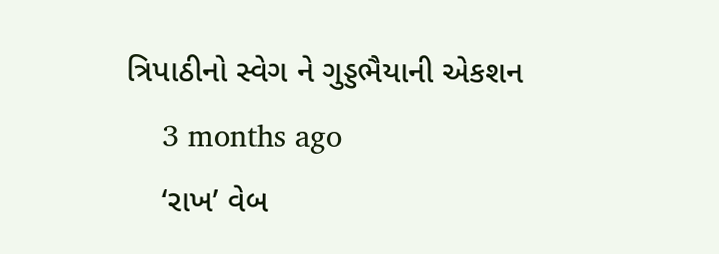ત્રિપાઠીનો સ્વેગ ને ગુડ્ડભૈયાની એકશન
    3 months ago
    ‘રાખ’ વેબ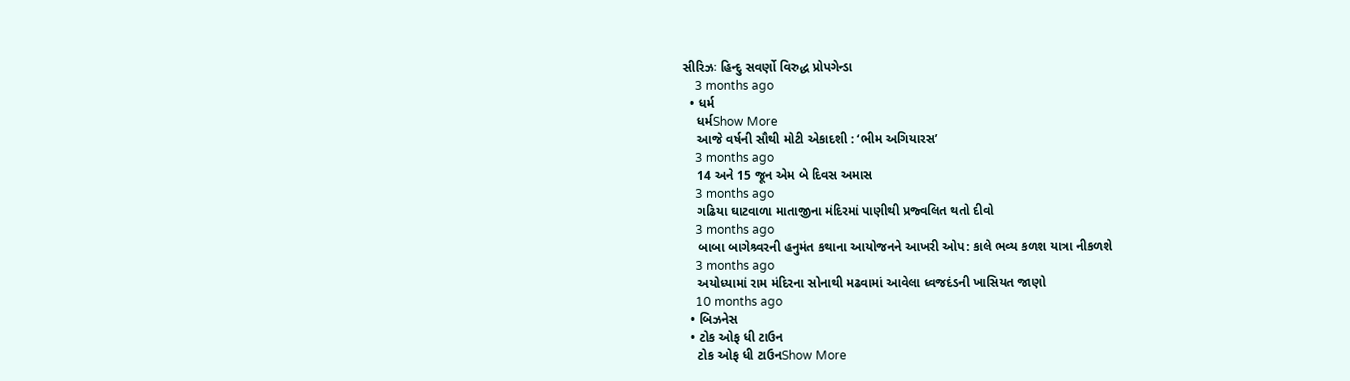સીરિઝઃ હિન્દુ સવર્ણો વિરુદ્ધ પ્રોપગેન્ડા
    3 months ago
  • ધર્મ
    ધર્મShow More
    આજે વર્ષની સૌથી મોટી એકાદશી : ‘ભીમ અગિયારસ’
    3 months ago
    14 અને 15 જૂન એમ બે દિવસ અમાસ
    3 months ago
    ગઢિયા ઘાટવાળા માતાજીના મંદિરમાં પાણીથી પ્રજ્વલિત થતો દીવો
    3 months ago
    બાબા બાગેશ્ર્વરની હનુમંત કથાના આયોજનને આખરી ઓપ: કાલે ભવ્ય કળશ યાત્રા નીકળશે
    3 months ago
    અયોધ્યામાં રામ મંદિરના સોનાથી મઢવામાં આવેલા ધ્વજદંડની ખાસિયત જાણો
    10 months ago
  • બિઝનેસ
  • ટોક ઓફ ધી ટાઉન
    ટોક ઓફ ધી ટાઉનShow More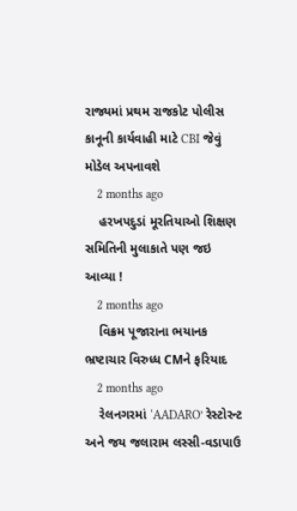રાજ્યમાં પ્રથમ રાજકોટ પોલીસ કાનૂની કાર્યવાહી માટે CBI જેવું મોડેલ અપનાવશે
    2 months ago
    હરખપદુડાં મૂરતિયાઓ શિક્ષણ સમિતિની મુલાકાતે પણ જઇ આવ્યા !
    2 months ago
    વિક્રમ પૂજારાના ભયાનક ભ્રષ્ટાચાર વિરુધ્ધ CMને ફરિયાદ
    2 months ago
    રેલનગરમાં ‘AADARO’ રેસ્ટોરન્ટ અને જય જલારામ લસ્સી-વડાપાઉ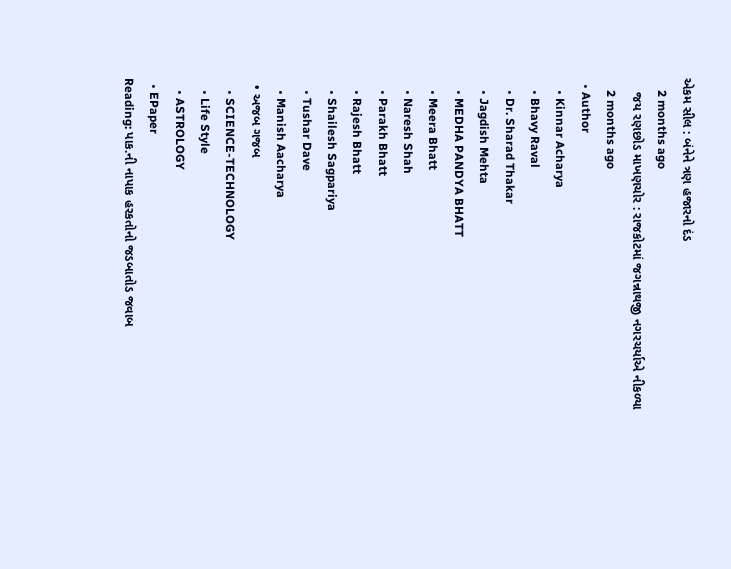એકમ સીલ : બંનેને ત્રણ હજારનો દંડ
    2 months ago
    જય રણછોડ માખણચોર : રાજકોટમાં જગન્નાથજી નગરચર્યાએ નીકળ્યા
    2 months ago
  • Author
    • Kinnar Acharya
    • Bhavy Raval
    • Dr. Sharad Thakar
    • Jagdish Mehta
    • MEDHA PANDYA BHATT
    • Meera Bhatt
    • Naresh Shah
    • Parakh Bhatt
    • Rajesh Bhatt
    • Shailesh Sagpariya
    • Tushar Dave
    • Manish Aacharya
  • અજબ ગજબ
    • SCIENCE-TECHNOLOGY
    • Life Style
    • ASTROLOGY
  • EPaper
Reading: પાક.ની નાપાક હરકતોનો જડબાતોડ જવાબ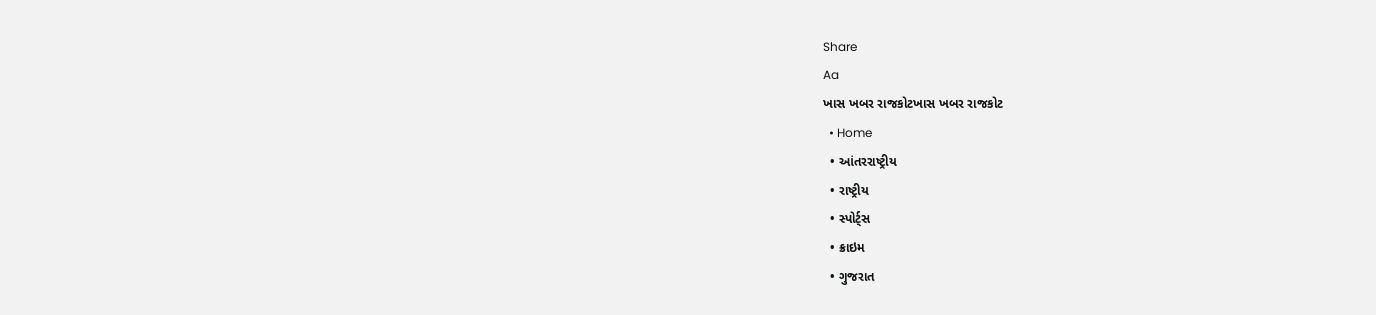Share
Aa
ખાસ ખબર રાજકોટખાસ ખબર રાજકોટ
  • Home
  • આંતરરાષ્ટ્રીય
  • રાષ્ટ્રીય
  • સ્પોર્ટ્સ
  • ક્રાઇમ
  • ગુજરાત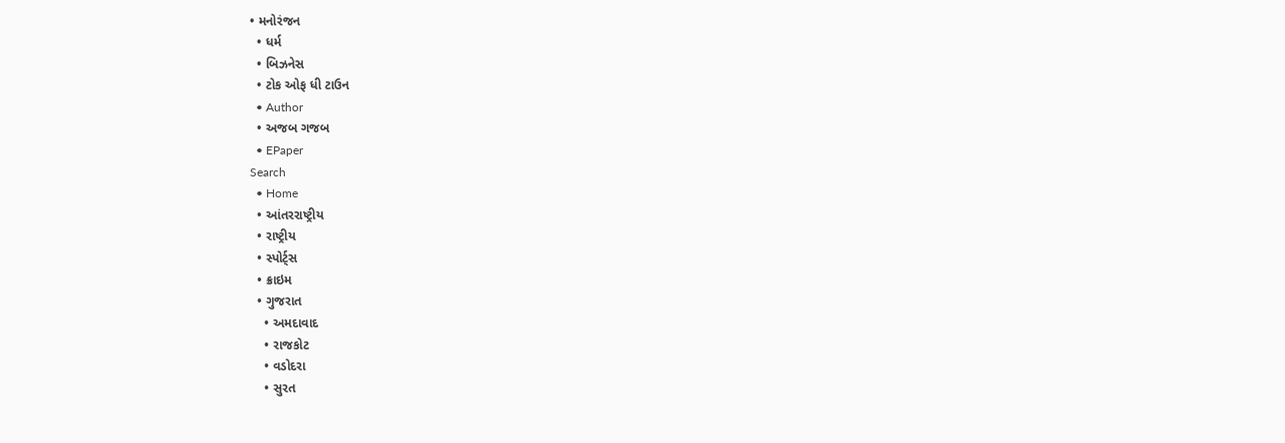• મનોરંજન
  • ધર્મ
  • બિઝનેસ
  • ટોક ઓફ ધી ટાઉન
  • Author
  • અજબ ગજબ
  • EPaper
Search
  • Home
  • આંતરરાષ્ટ્રીય
  • રાષ્ટ્રીય
  • સ્પોર્ટ્સ
  • ક્રાઇમ
  • ગુજરાત
    • અમદાવાદ
    • રાજકોટ
    • વડોદરા
    • સુરત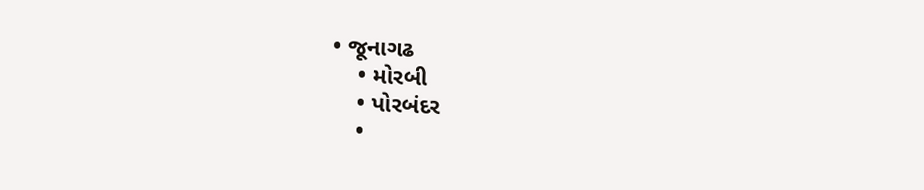• જૂનાગઢ
    • મોરબી
    • પોરબંદર
    •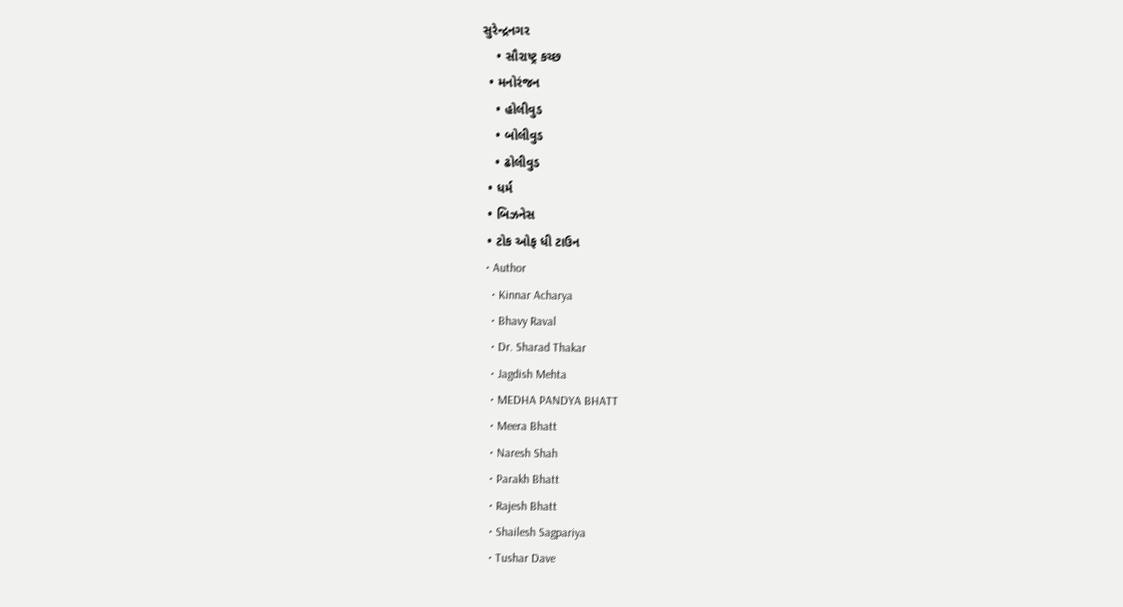સુરેન્દ્રનગર
    • સૌરાષ્ટ્ર કચ્છ
  • મનોરંજન
    • હોલીવુડ
    • બોલીવુડ
    • ઢોલીવુડ
  • ધર્મ
  • બિઝનેસ
  • ટોક ઓફ ધી ટાઉન
  • Author
    • Kinnar Acharya
    • Bhavy Raval
    • Dr. Sharad Thakar
    • Jagdish Mehta
    • MEDHA PANDYA BHATT
    • Meera Bhatt
    • Naresh Shah
    • Parakh Bhatt
    • Rajesh Bhatt
    • Shailesh Sagpariya
    • Tushar Dave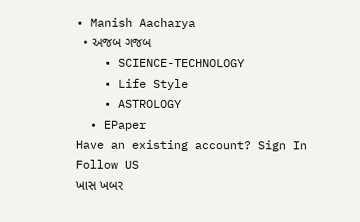• Manish Aacharya
  • અજબ ગજબ
    • SCIENCE-TECHNOLOGY
    • Life Style
    • ASTROLOGY
  • EPaper
Have an existing account? Sign In
Follow US
ખાસ ખબર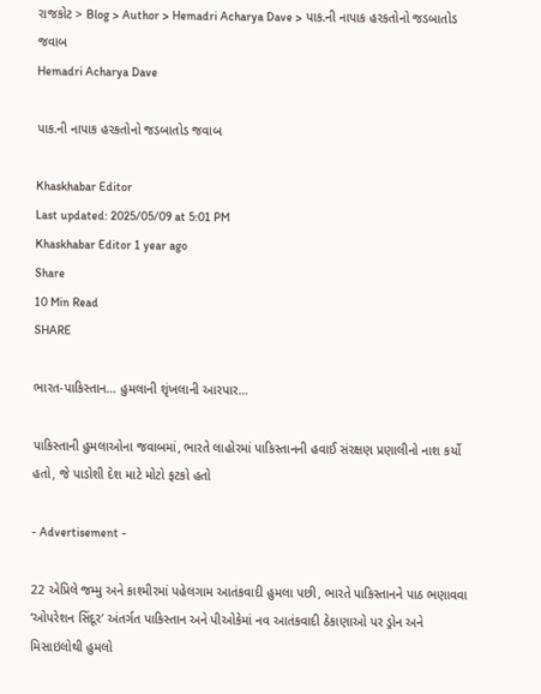રાજકોટ > Blog > Author > Hemadri Acharya Dave > પાક.ની નાપાક હરકતોનો જડબાતોડ જવાબ
Hemadri Acharya Dave

પાક.ની નાપાક હરકતોનો જડબાતોડ જવાબ

Khaskhabar Editor
Last updated: 2025/05/09 at 5:01 PM
Khaskhabar Editor 1 year ago
Share
10 Min Read
SHARE

ભારત-પાકિસ્તાન… હુમલાની શૃંખલાની આરપાર…

પાકિસ્તાની હુમલાઓના જવાબમાં, ભારતે લાહોરમાં પાકિસ્તાનની હવાઈ સંરક્ષણ પ્રણાલીનો નાશ કર્યો હતો, જે પાડોશી દેશ માટે મોટો ફટકો હતો

- Advertisement -

22 એપ્રિલે જમ્મુ અને કાશ્મીરમાં પહેલગામ આતંકવાદી હુમલા પછી, ભારતે પાકિસ્તાનને પાઠ ભણાવવા ‘ઓપરેશન સિંદૂર’ અંતર્ગત પાકિસ્તાન અને પીઓકેમાં નવ આતંકવાદી ઠેકાણાઓ પર ડ્રોન અને મિસાઇલોથી હુમલો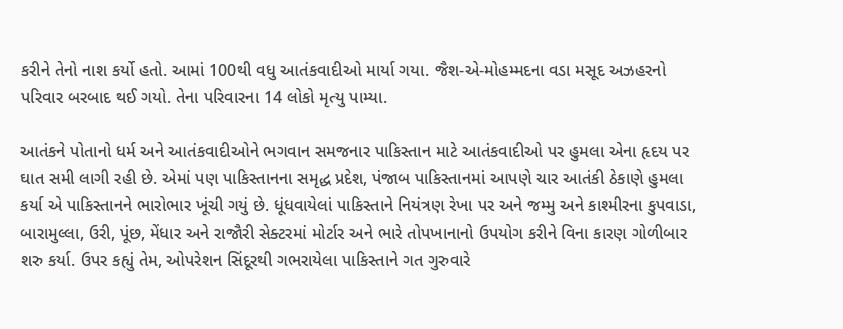કરીને તેનો નાશ કર્યો હતો. આમાં 100થી વધુ આતંકવાદીઓ માર્યા ગયા. જૈશ-એ-મોહમ્મદના વડા મસૂદ અઝહરનો પરિવાર બરબાદ થઈ ગયો. તેના પરિવારના 14 લોકો મૃત્યુ પામ્યા.

આતંકને પોતાનો ધર્મ અને આતંકવાદીઓને ભગવાન સમજનાર પાકિસ્તાન માટે આતંકવાદીઓ પર હુમલા એના હૃદય પર ઘાત સમી લાગી રહી છે. એમાં પણ પાકિસ્તાનના સમૃદ્ધ પ્રદેશ, પંજાબ પાકિસ્તાનમાં આપણે ચાર આતંકી ઠેકાણે હુમલા કર્યા એ પાકિસ્તાનને ભારોભાર ખૂંચી ગયું છે. ધૂંધવાયેલાં પાકિસ્તાને નિયંત્રણ રેખા પર અને જમ્મુ અને કાશ્મીરના કુપવાડા, બારામુલ્લા, ઉરી, પૂંછ, મેંધાર અને રાજૌરી સેક્ટરમાં મોર્ટાર અને ભારે તોપખાનાનો ઉપયોગ કરીને વિના કારણ ગોળીબાર શરુ કર્યા. ઉપર કહ્યું તેમ, ઓપરેશન સિંદૂરથી ગભરાયેલા પાકિસ્તાને ગત ગુરુવારે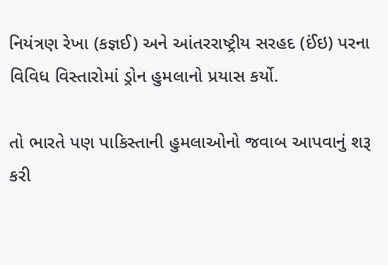નિયંત્રણ રેખા (કજ્ઞઈ) અને આંતરરાષ્ટ્રીય સરહદ (ઈંઇ) પરના વિવિધ વિસ્તારોમાં ડ્રોન હુમલાનો પ્રયાસ કર્યો.

તો ભારતે પણ પાકિસ્તાની હુમલાઓનો જવાબ આપવાનું શરૂ કરી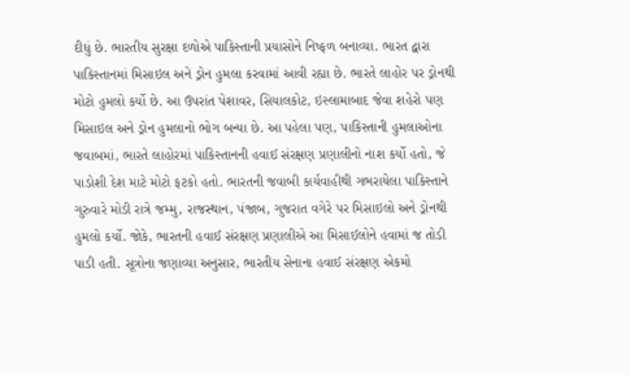દીધું છે. ભારતીય સુરક્ષા દળોએ પાકિસ્તાની પ્રયાસોને નિષ્ફળ બનાવ્યા. ભારત દ્વારા પાકિસ્તાનમાં મિસાઇલ અને ડ્રોન હુમલા કરવામાં આવી રહ્યા છે. ભારતે લાહોર પર ડ્રોનથી મોટો હુમલો કર્યો છે. આ ઉપરાંત પેશાવર, સિયાલકોટ, ઇસ્લામાબાદ જેવા શહેરો પણ મિસાઇલ અને ડ્રોન હુમલાનો ભોગ બન્યા છે. આ પહેલા પણ, પાકિસ્તાની હુમલાઓના જવાબમાં, ભારતે લાહોરમાં પાકિસ્તાનની હવાઈ સંરક્ષણ પ્રણાલીનો નાશ કર્યો હતો, જે પાડોશી દેશ માટે મોટો ફટકો હતો. ભારતની જવાબી કાર્યવાહીથી ગભરાયેલા પાકિસ્તાને ગુરુવારે મોડી રાત્રે જમ્મુ, રાજસ્થાન, પંજાબ, ગુજરાત વગેરે પર મિસાઇલો અને ડ્રોનથી હુમલો કર્યો. જોકે, ભારતની હવાઈ સંરક્ષણ પ્રણાલીએ આ મિસાઈલોને હવામાં જ તોડી પાડી હતી. સૂત્રોના જણાવ્યા અનુસાર, ભારતીય સેનાના હવાઈ સંરક્ષણ એકમો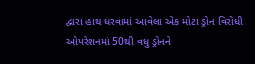દ્વારા હાથ ધરવામાં આવેલા એક મોટા ડ્રોન વિરોધી ઓપરેશનમાં 50થી વધુ ડ્રોનને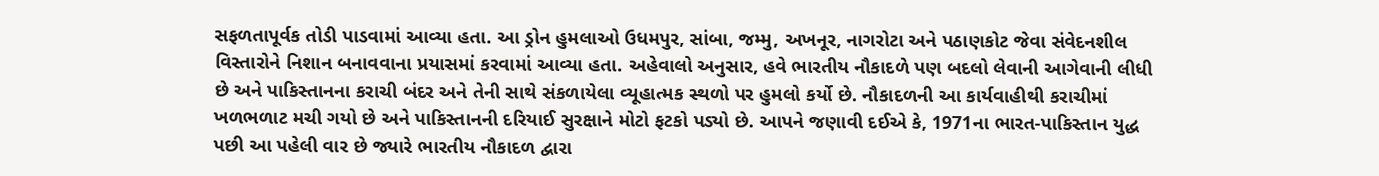સફળતાપૂર્વક તોડી પાડવામાં આવ્યા હતા. આ ડ્રોન હુમલાઓ ઉધમપુર, સાંબા, જમ્મુ, અખનૂર, નાગરોટા અને પઠાણકોટ જેવા સંવેદનશીલ વિસ્તારોને નિશાન બનાવવાના પ્રયાસમાં કરવામાં આવ્યા હતા. અહેવાલો અનુસાર, હવે ભારતીય નૌકાદળે પણ બદલો લેવાની આગેવાની લીધી છે અને પાકિસ્તાનના કરાચી બંદર અને તેની સાથે સંકળાયેલા વ્યૂહાત્મક સ્થળો પર હુમલો કર્યો છે. નૌકાદળની આ કાર્યવાહીથી કરાચીમાં ખળભળાટ મચી ગયો છે અને પાકિસ્તાનની દરિયાઈ સુરક્ષાને મોટો ફટકો પડ્યો છે. આપને જણાવી દઈએ કે, 1971ના ભારત-પાકિસ્તાન યુદ્ધ પછી આ પહેલી વાર છે જ્યારે ભારતીય નૌકાદળ દ્વારા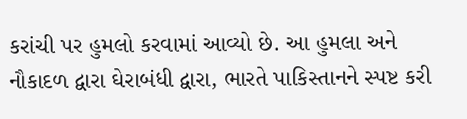કરાંચી પર હુમલો કરવામાં આવ્યો છે. આ હુમલા અને નૌકાદળ દ્વારા ઘેરાબંધી દ્વારા, ભારતે પાકિસ્તાનને સ્પષ્ટ કરી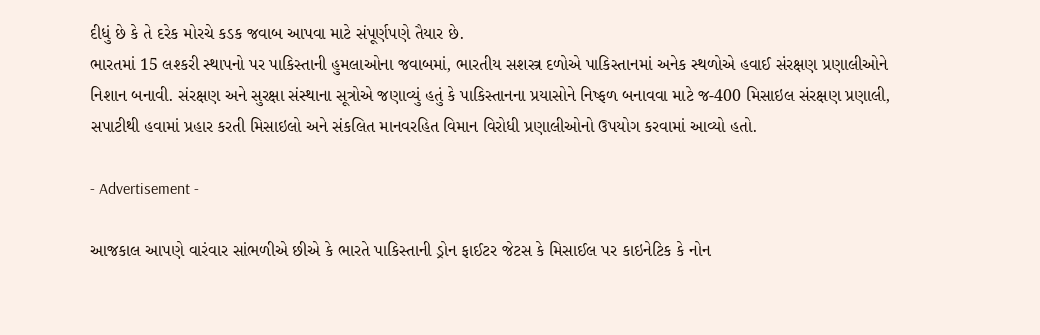દીધું છે કે તે દરેક મોરચે કડક જવાબ આપવા માટે સંપૂર્ણપણે તૈયાર છે.
ભારતમાં 15 લશ્કરી સ્થાપનો પર પાકિસ્તાની હુમલાઓના જવાબમાં, ભારતીય સશસ્ત્ર દળોએ પાકિસ્તાનમાં અનેક સ્થળોએ હવાઈ સંરક્ષણ પ્રણાલીઓને નિશાન બનાવી. સંરક્ષણ અને સુરક્ષા સંસ્થાના સૂત્રોએ જણાવ્યું હતું કે પાકિસ્તાનના પ્રયાસોને નિષ્ફળ બનાવવા માટે જ-400 મિસાઇલ સંરક્ષણ પ્રણાલી, સપાટીથી હવામાં પ્રહાર કરતી મિસાઇલો અને સંકલિત માનવરહિત વિમાન વિરોધી પ્રણાલીઓનો ઉપયોગ કરવામાં આવ્યો હતો.

- Advertisement -

આજકાલ આપણે વારંવાર સાંભળીએ છીએ કે ભારતે પાકિસ્તાની ડ્રોન ફાઈટર જેટસ કે મિસાઈલ પર કાઇનેટિક કે નોન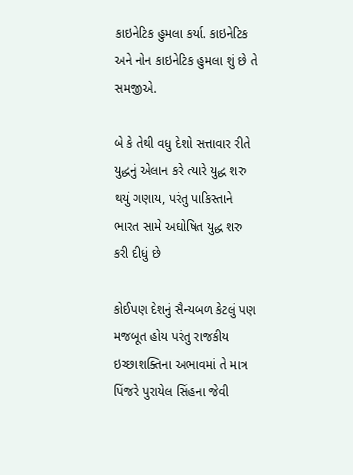કાઇનેટિક હુમલા કર્યા. કાઇનેટિક અને નોન કાઇનેટિક હુમલા શું છે તે સમજીએ.

બે કે તેથી વધુ દેશો સત્તાવાર રીતે યુદ્ધનું એલાન કરે ત્યારે યુદ્ધ શરુ થયું ગણાય, પરંતુ પાકિસ્તાને ભારત સામે અઘોષિત યુદ્ધ શરુ કરી દીધું છે

કોઈપણ દેશનું સૈન્યબળ કેટલું પણ મજબૂત હોય પરંતુ રાજકીય ઇચ્છાશક્તિના અભાવમાં તે માત્ર પિંજરે પુરાયેલ સિંહના જેવી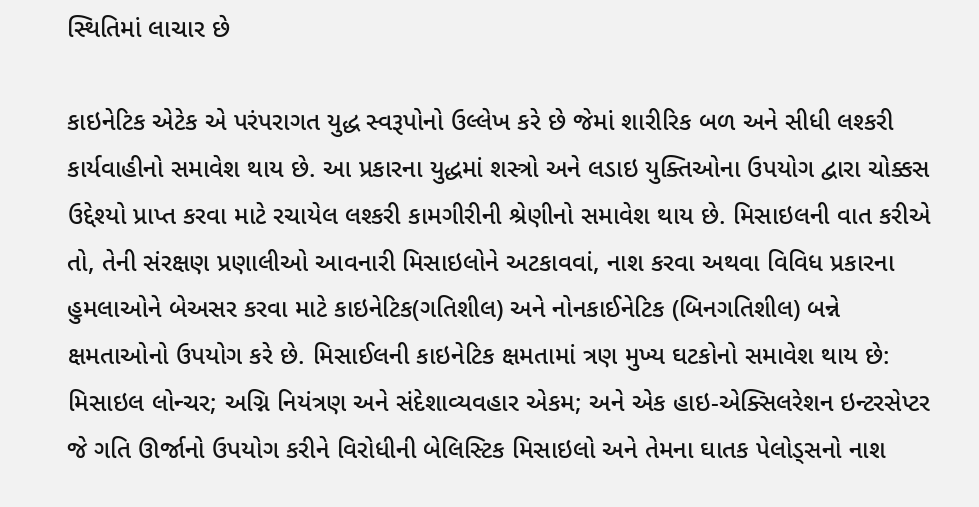સ્થિતિમાં લાચાર છે

કાઇનેટિક એટેક એ પરંપરાગત યુદ્ધ સ્વરૂપોનો ઉલ્લેખ કરે છે જેમાં શારીરિક બળ અને સીધી લશ્કરી કાર્યવાહીનો સમાવેશ થાય છે. આ પ્રકારના યુદ્ધમાં શસ્ત્રો અને લડાઇ યુક્તિઓના ઉપયોગ દ્વારા ચોક્કસ ઉદ્દેશ્યો પ્રાપ્ત કરવા માટે રચાયેલ લશ્કરી કામગીરીની શ્રેણીનો સમાવેશ થાય છે. મિસાઇલની વાત કરીએ તો, તેની સંરક્ષણ પ્રણાલીઓ આવનારી મિસાઇલોને અટકાવવાં, નાશ કરવા અથવા વિવિધ પ્રકારના હુમલાઓને બેઅસર કરવા માટે કાઇનેટિક(ગતિશીલ) અને નોનકાઈનેટિક (બિનગતિશીલ) બન્ને ક્ષમતાઓનો ઉપયોગ કરે છે. મિસાઈલની કાઇનેટિક ક્ષમતામાં ત્રણ મુખ્ય ઘટકોનો સમાવેશ થાય છે: મિસાઇલ લોન્ચર; અગ્નિ નિયંત્રણ અને સંદેશાવ્યવહાર એકમ; અને એક હાઇ-એક્સિલરેશન ઇન્ટરસેપ્ટર જે ગતિ ઊર્જાનો ઉપયોગ કરીને વિરોધીની બેલિસ્ટિક મિસાઇલો અને તેમના ઘાતક પેલોડ્સનો નાશ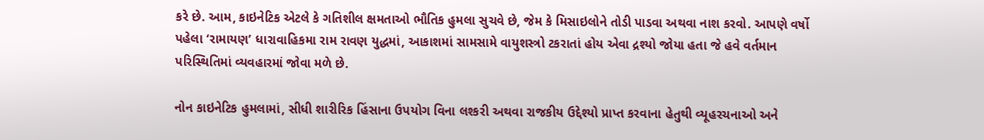કરે છે. આમ, કાઇનેટિક એટલે કે ગતિશીલ ક્ષમતાઓ ભૌતિક હુમલા સુચવે છે, જેમ કે મિસાઇલોને તોડી પાડવા અથવા નાશ કરવો. આપણે વર્ષો પહેલા ‘રામાયણ’ ધારાવાહિકમા રામ રાવણ યુદ્ધમાં, આકાશમાં સામસામે વાયુશસ્ત્રો ટકરાતાં હોય એવા દ્રશ્યો જોયા હતા જે હવે વર્તમાન પરિસ્થિતિમાં વ્યવહારમાં જોવા મળે છે.

નોન કાઇનેટિક હુમલામાં, સીધી શારીરિક હિંસાના ઉપયોગ વિના લશ્કરી અથવા રાજકીય ઉદ્દેશ્યો પ્રાપ્ત કરવાના હેતુથી વ્યૂહરચનાઓ અને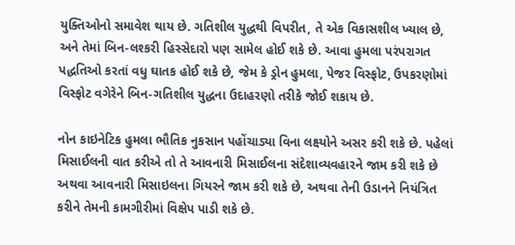યુક્તિઓનો સમાવેશ થાય છે. ગતિશીલ યુદ્ધથી વિપરીત, તે એક વિકાસશીલ ખ્યાલ છે, અને તેમાં બિન-લશ્કરી હિસ્સેદારો પણ સામેલ હોઈ શકે છે. આવા હુમલા પરંપરાગત પદ્ધતિઓ કરતાં વધુ ઘાતક હોઈ શકે છે, જેમ કે ડ્રોન હુમલા, પેજર વિસ્ફોટ, ઉપકરણોમાં વિસ્ફોટ વગેરેને બિન-ગતિશીલ યુદ્ધના ઉદાહરણો તરીકે જોઈ શકાય છે.

નોન કાઇનેટિક હુમલા ભૌતિક નુકસાન પહોંચાડ્યા વિના લક્ષ્યોને અસર કરી શકે છે. પહેલાં મિસાઈલની વાત કરીએ તો તે આવનારી મિસાઈલના સંદેશાવ્યવહારને જામ કરી શકે છે અથવા આવનારી મિસાઇલના ગિયરને જામ કરી શકે છે, અથવા તેની ઉડાનને નિયંત્રિત કરીને તેમની કામગીરીમાં વિક્ષેપ પાડી શકે છે.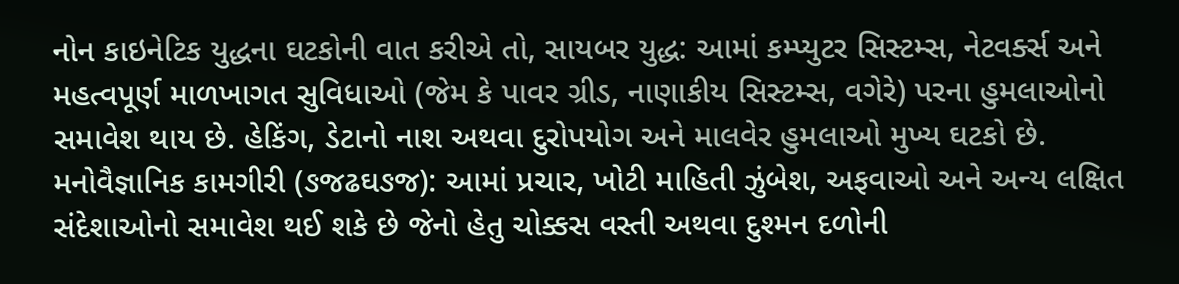નોન કાઇનેટિક યુદ્ધના ઘટકોની વાત કરીએ તો, સાયબર યુદ્ધ: આમાં કમ્પ્યુટર સિસ્ટમ્સ, નેટવર્ક્સ અને મહત્વપૂર્ણ માળખાગત સુવિધાઓ (જેમ કે પાવર ગ્રીડ, નાણાકીય સિસ્ટમ્સ, વગેરે) પરના હુમલાઓનો સમાવેશ થાય છે. હેકિંગ, ડેટાનો નાશ અથવા દુરોપયોગ અને માલવેર હુમલાઓ મુખ્ય ઘટકો છે. મનોવૈજ્ઞાનિક કામગીરી (ઙજઢઘઙજ): આમાં પ્રચાર, ખોટી માહિતી ઝુંબેશ, અફવાઓ અને અન્ય લક્ષિત સંદેશાઓનો સમાવેશ થઈ શકે છે જેનો હેતુ ચોક્કસ વસ્તી અથવા દુશ્મન દળોની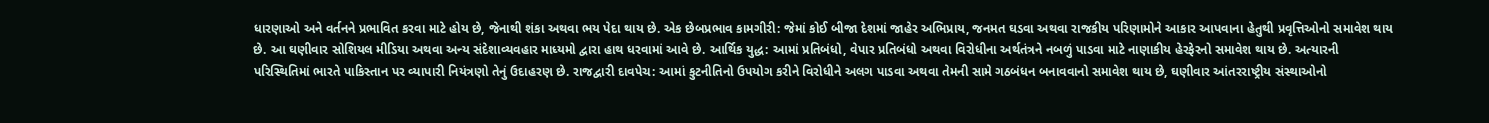ધારણાઓ અને વર્તનને પ્રભાવિત કરવા માટે હોય છે, જેનાથી શંકા અથવા ભય પેદા થાય છે. એક છેબપ્રભાવ કામગીરી: જેમાં કોઈ બીજા દેશમાં જાહેર અભિપ્રાય, જનમત ઘડવા અથવા રાજકીય પરિણામોને આકાર આપવાના હેતુથી પ્રવૃત્તિઓનો સમાવેશ થાય છે. આ ઘણીવાર સોશિયલ મીડિયા અથવા અન્ય સંદેશાવ્યવહાર માધ્યમો દ્વારા હાથ ધરવામાં આવે છે. આર્થિક યુદ્ધ: આમાં પ્રતિબંધો, વેપાર પ્રતિબંધો અથવા વિરોધીના અર્થતંત્રને નબળું પાડવા માટે નાણાકીય હેરફેરનો સમાવેશ થાય છે. અત્યારની પરિસ્થિતિમાં ભારતે પાકિસ્તાન પર વ્યાપારી નિયંત્રણો તેનું ઉદાહરણ છે. રાજદ્વારી દાવપેચ: આમાં કુટનીતિનો ઉપયોગ કરીને વિરોધીને અલગ પાડવા અથવા તેમની સામે ગઠબંધન બનાવવાનો સમાવેશ થાય છે, ઘણીવાર આંતરરાષ્ટ્રીય સંસ્થાઓનો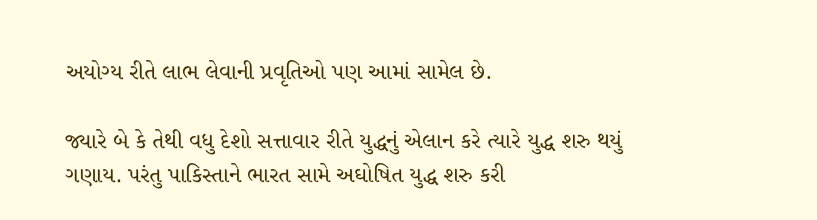અયોગ્ય રીતે લાભ લેવાની પ્રવૃતિઓ પણ આમાં સામેલ છે.

જ્યારે બે કે તેથી વધુ દેશો સત્તાવાર રીતે યુદ્ધનું એલાન કરે ત્યારે યુદ્ધ શરુ થયું ગણાય. પરંતુ પાકિસ્તાને ભારત સામે અઘોષિત યુદ્ધ શરુ કરી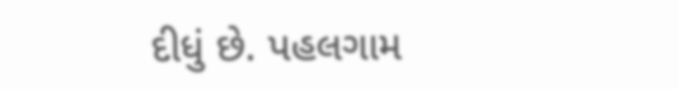દીધું છે. પહલગામ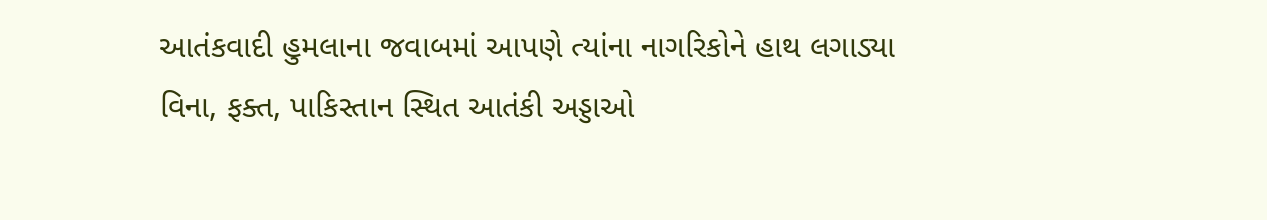આતંકવાદી હુમલાના જવાબમાં આપણે ત્યાંના નાગરિકોને હાથ લગાડ્યા વિના, ફક્ત, પાકિસ્તાન સ્થિત આતંકી અડ્ડાઓ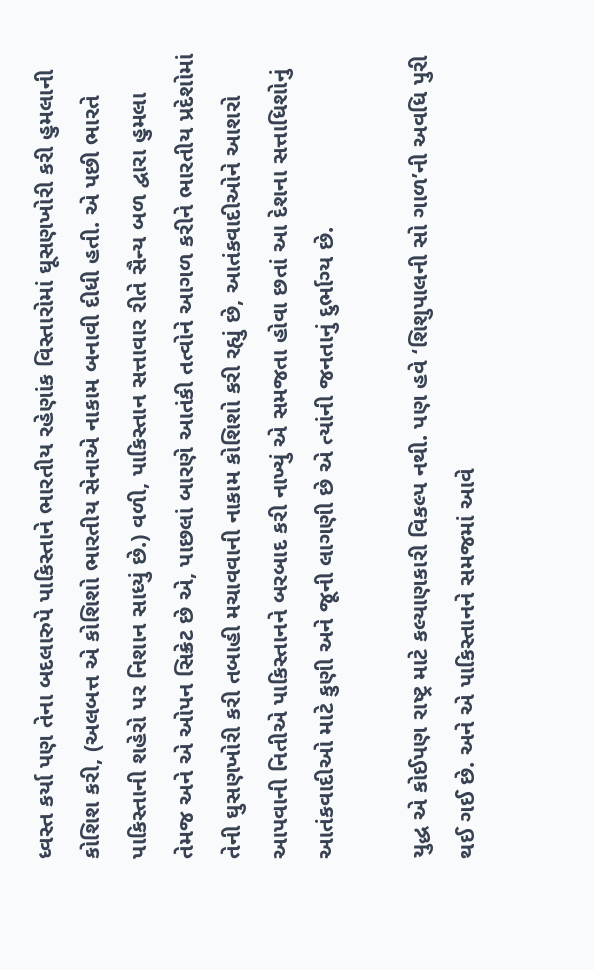ધ્વસ્ત કર્યા પણ તેના બદલારુપે પાકિસ્તાને ભારતીય રહેણાંક વિસ્તારોમાં ઘૂસણખોરી કરી હુમલાની કોશિશ કરી, (અલબત્ત એ કોશિશો ભારતીય સેનાએ નાકામ બનાવી દીધી હતી. એ પછી ભારતે પાકિસ્તાની શહેરો પર નિશાન સાધ્યું છે.) વળી, પાકિસ્તાન સત્તાવાર રીતે સૈન્ય બળ દ્વારા હુમલા તેમજ અને એ ઓપન સિક્રેટ છે એ, પાછલાં બારણે આતંકી તત્વોને આગળ કરીને ભારતીય પ્રદેશોમાં તેની ઘુસણખોરી કરી તબાહી મચાવવાની નાકામ કોશિશો કરી રહ્યું છે, આતંકવાદીઓને આશરો આપવાની નિતીએ પાકિસ્તાનને બરબાદ કરી નાખ્યું એ સમજતા હોવા છતાં આ દેશના સત્તાધિશોનું આતંકવાદીઓ માટે કુણી અને જૂની લાગણી છે એ ત્યાંની જનતાનું દુર્ભાગ્ય છે.

યુદ્ધ એ કોઈપણ રાષ્ટ્ર માટે કલ્યાણકારી વિકલ્પ નથી. પણ હવે ‘શિશુપાલની સો ગાળ’ની અવધિ પુરી થઈ ગઈ છે. અને એ પાકિસ્તાનને સમજમાં આવે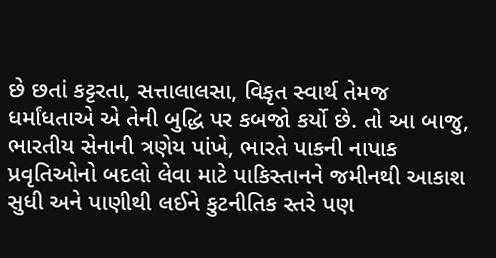છે છતાં કટ્ટરતા, સત્તાલાલસા, વિકૃત સ્વાર્થ તેમજ ધર્માંધતાએ એ તેની બુદ્ધિ પર કબજો કર્યો છે. તો આ બાજુ, ભારતીય સેનાની ત્રણેય પાંખે, ભારતે પાકની નાપાક પ્રવૃતિઓનો બદલો લેવા માટે પાકિસ્તાનને જમીનથી આકાશ સુધી અને પાણીથી લઈને કુટનીતિક સ્તરે પણ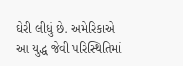ઘેરી લીધું છે. અમેરિકાએ આ યુદ્ધ જેવી પરિસ્થિતિમાં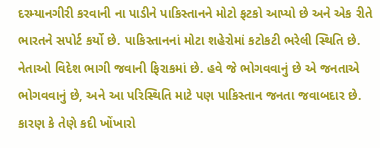દરમ્યાનગીરી કરવાની ના પાડીને પાકિસ્તાનને મોટો ફટકો આપ્યો છે અને એક રીતે ભારતને સપોર્ટ કર્યો છે. પાકિસ્તાનનાં મોટા શહેરોમાં કટોકટી ભરેલી સ્થિતિ છે. નેતાઓ વિદેશ ભાગી જવાની ફિરાકમાં છે. હવે જે ભોગવવાનું છે એ જનતાએ ભોગવવાનું છે, અને આ પરિસ્થિતિ માટે પણ પાકિસ્તાન જનતા જવાબદાર છે. કારણ કે તેણે કદી ખોંખારો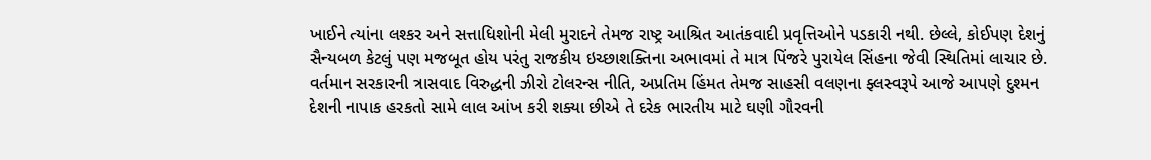ખાઈને ત્યાંના લશ્કર અને સત્તાધિશોની મેલી મુરાદને તેમજ રાષ્ટ્ર આશ્રિત આતંકવાદી પ્રવૃત્તિઓને પડકારી નથી. છેલ્લે, કોઈપણ દેશનું સૈન્યબળ કેટલું પણ મજબૂત હોય પરંતુ રાજકીય ઇચ્છાશક્તિના અભાવમાં તે માત્ર પિંજરે પુરાયેલ સિંહના જેવી સ્થિતિમાં લાચાર છે. વર્તમાન સરકારની ત્રાસવાદ વિરુદ્ધની ઝીરો ટોલરન્સ નીતિ, અપ્રતિમ હિંમત તેમજ સાહસી વલણના ફ્લસ્વરૂપે આજે આપણે દુશ્મન દેશની નાપાક હરકતો સામે લાલ આંખ કરી શક્યા છીએ તે દરેક ભારતીય માટે ઘણી ગૌરવની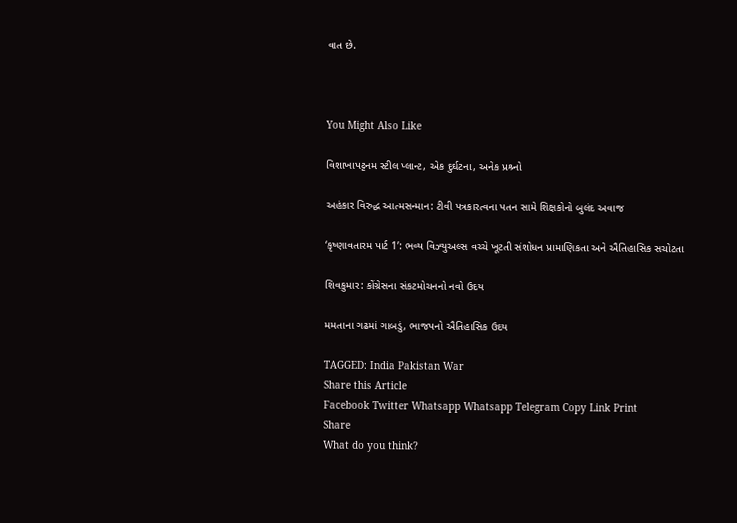વાત છે.



You Might Also Like

વિશાખાપટ્ટનમ સ્ટીલ પ્લાન્ટ, એક દુર્ઘટના, અનેક પ્રશ્ર્નો

અહંકાર વિરુદ્ધ આત્મસન્માન: ટીવી પત્રકારત્વના પતન સામે શિક્ષકોનો બુલંદ અવાજ

‘કૃષ્ણાવતારમ પાર્ટ 1’: ભવ્ય વિઝ્યુઅલ્સ વચ્ચે ખૂટતી સંશોધન પ્રામાણિકતા અને ઐતિહાસિક સચોટતા

શિવકુમાર: કોંગ્રેસના સંકટમોચનનો નવો ઉદય

મમતાના ગઢમાં ગાબડું, ભાજપનો ઐતિહાસિક ઉદય

TAGGED: India Pakistan War
Share this Article
Facebook Twitter Whatsapp Whatsapp Telegram Copy Link Print
Share
What do you think?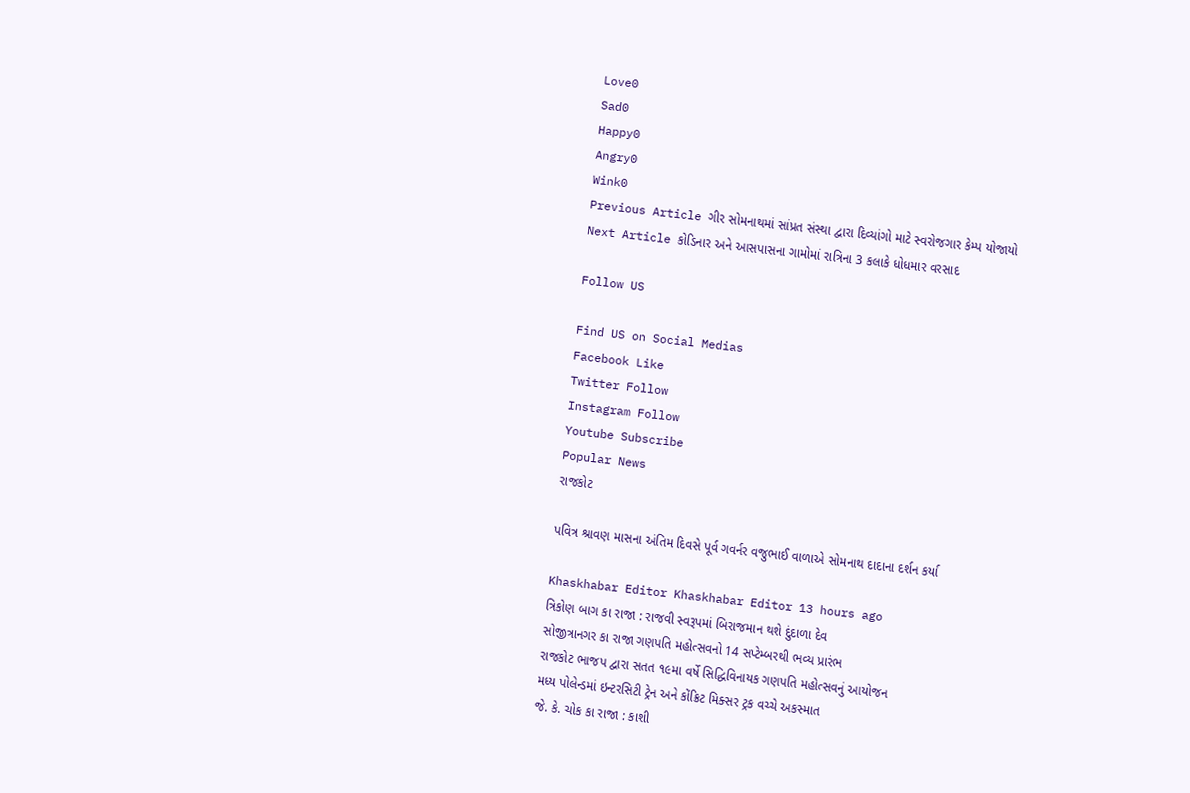Love0
Sad0
Happy0
Angry0
Wink0
Previous Article ગીર સોમનાથમાં સાંપ્રત સંસ્થા દ્વારા દિવ્યાંગો માટે સ્વરોજગાર કેમ્પ યોજાયો
Next Article કોડિનાર અને આસપાસના ગામોમાં રાત્રિના 3 કલાકે ધોધમાર વરસાદ

Follow US

Find US on Social Medias
Facebook Like
Twitter Follow
Instagram Follow
Youtube Subscribe
Popular News
રાજકોટ

પવિત્ર શ્રાવણ માસના અંતિમ દિવસે પૂર્વ ગવર્નર વજુભાઈ વાળાએ સોમનાથ દાદાના દર્શન કર્યા

Khaskhabar Editor Khaskhabar Editor 13 hours ago
ત્રિકોણ બાગ કા રાજા : રાજવી સ્વરૂપમાં બિરાજમાન થશે દુંદાળા દેવ
સોજીત્રાનગર કા રાજા ગણપતિ મહોત્સવનો 14 સપ્ટેમ્બરથી ભવ્ય પ્રારંભ
રાજકોટ ભાજપ દ્વારા સતત ૧૯મા વર્ષે સિદ્ધિવિનાયક ગણપતિ મહોત્સવનું આયોજન
મધ્ય પોલેન્ડમાં ઇન્ટરસિટી ટ્રેન અને કોંક્રિટ મિક્સર ટ્રક વચ્ચે અકસ્માત
જે. કે. ચોક કા રાજા : કાશી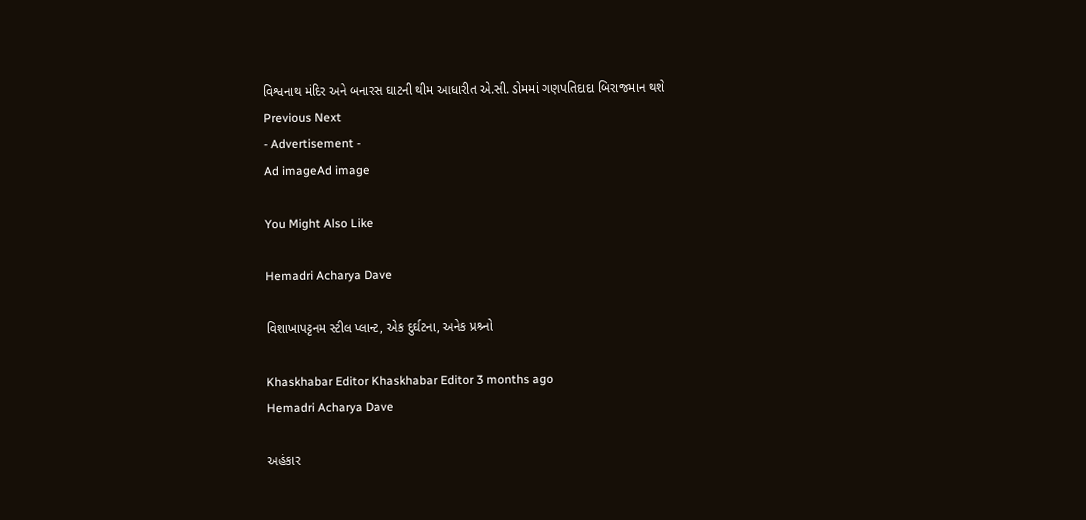વિશ્વનાથ મંદિર અને બનારસ ઘાટની થીમ આધારીત એ.સી. ડોમમાં ગણપતિદાદા બિરાજમાન થશે
Previous Next
- Advertisement -
Ad imageAd image

You Might Also Like

Hemadri Acharya Dave

વિશાખાપટ્ટનમ સ્ટીલ પ્લાન્ટ, એક દુર્ઘટના, અનેક પ્રશ્ર્નો

Khaskhabar Editor Khaskhabar Editor 3 months ago
Hemadri Acharya Dave

અહંકાર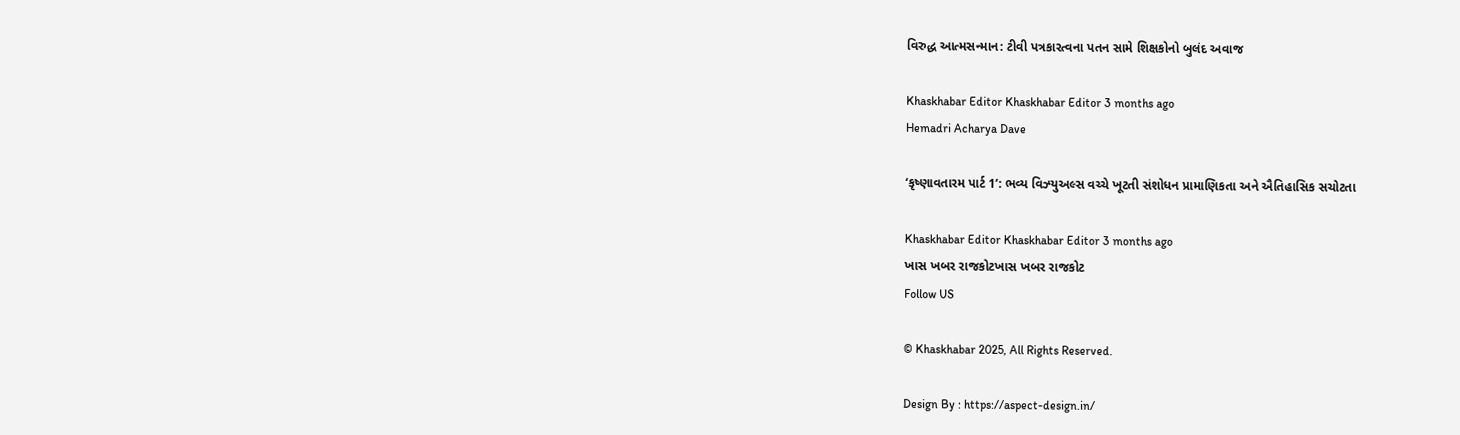વિરુદ્ધ આત્મસન્માન: ટીવી પત્રકારત્વના પતન સામે શિક્ષકોનો બુલંદ અવાજ

Khaskhabar Editor Khaskhabar Editor 3 months ago
Hemadri Acharya Dave

‘કૃષ્ણાવતારમ પાર્ટ 1’: ભવ્ય વિઝ્યુઅલ્સ વચ્ચે ખૂટતી સંશોધન પ્રામાણિકતા અને ઐતિહાસિક સચોટતા

Khaskhabar Editor Khaskhabar Editor 3 months ago
ખાસ ખબર રાજકોટખાસ ખબર રાજકોટ
Follow US

© Khaskhabar 2025, All Rights Reserved.

Design By : https://aspect-design.in/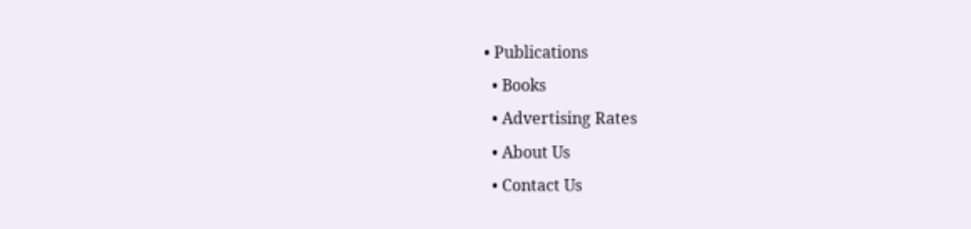• Publications
  • Books
  • Advertising Rates
  • About Us
  • Contact Us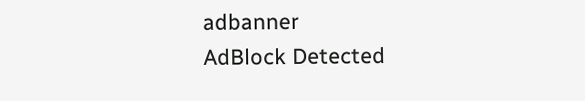adbanner
AdBlock Detected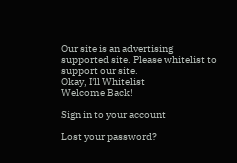Our site is an advertising supported site. Please whitelist to support our site.
Okay, I'll Whitelist
Welcome Back!

Sign in to your account

Lost your password?